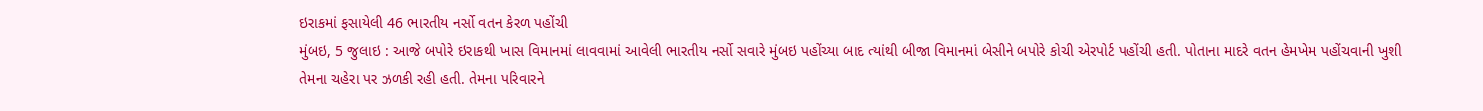ઇરાકમાં ફસાયેલી 46 ભારતીય નર્સો વતન કેરળ પહોંચી
મુંબઇ, 5 જુલાઇ : આજે બપોરે ઇરાકથી ખાસ વિમાનમાં લાવવામાં આવેલી ભારતીય નર્સો સવારે મુંબઇ પહોંચ્યા બાદ ત્યાંથી બીજા વિમાનમાં બેસીને બપોરે કોચી એરપોર્ટ પહોંચી હતી. પોતાના માદરે વતન હેમખેમ પહોંચવાની ખુશી તેમના ચહેરા પર ઝળકી રહી હતી. તેમના પરિવારને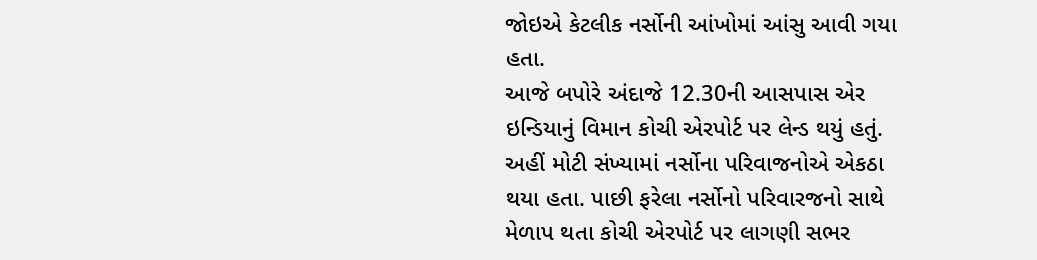જોઇએ કેટલીક નર્સોની આંખોમાં આંસુ આવી ગયા હતા.
આજે બપોરે અંદાજે 12.30ની આસપાસ એર ઇન્ડિયાનું વિમાન કોચી એરપોર્ટ પર લેન્ડ થયું હતું. અહીં મોટી સંખ્યામાં નર્સોના પરિવાજનોએ એકઠા થયા હતા. પાછી ફરેલા નર્સોનો પરિવારજનો સાથે મેળાપ થતા કોચી એરપોર્ટ પર લાગણી સભર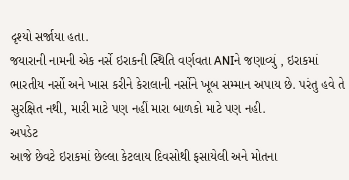દૃશ્યો સર્જાયા હતા.
જયારાની નામની એક નર્સે ઇરાકની સ્થિતિ વર્ણવતા ANIને જણાવ્યું , ઇરાકમાં ભારતીય નર્સો અને ખાસ કરીને કેરાલાની નર્સોને ખૂબ સમ્માન અપાય છે. પરંતુ હવે તે સુરક્ષિત નથી, મારી માટે પણ નહીં મારા બાળકો માટે પણ નહી.
અપડેટ
આજે છેવટે ઇરાકમાં છેલ્લા કેટલાય દિવસોથી ફસાયેલી અને મોતના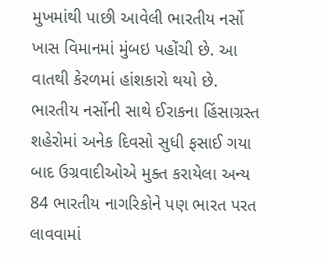મુખમાંથી પાછી આવેલી ભારતીય નર્સો ખાસ વિમાનમાં મુંબઇ પહોંચી છે. આ વાતથી કેરળમાં હાંશકારો થયો છે.
ભારતીય નર્સોની સાથે ઈરાકના હિંસાગ્રસ્ત શહેરોમાં અનેક દિવસો સુધી ફસાઈ ગયા બાદ ઉગ્રવાદીઓએ મુક્ત કરાયેલા અન્ય 84 ભારતીય નાગરિકોને પણ ભારત પરત લાવવામાં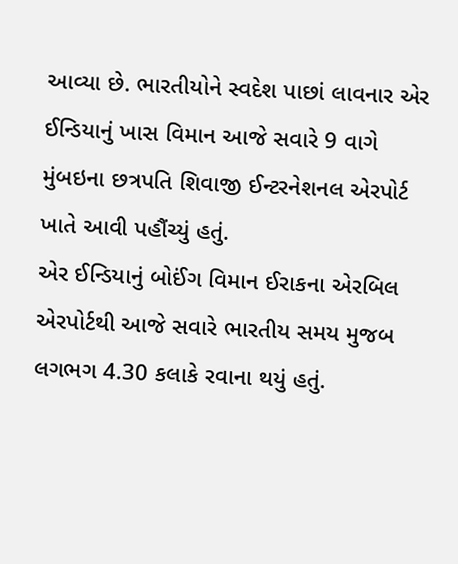આવ્યા છે. ભારતીયોને સ્વદેશ પાછાં લાવનાર એર ઈન્ડિયાનું ખાસ વિમાન આજે સવારે 9 વાગે મુંબઇના છત્રપતિ શિવાજી ઈન્ટરનેશનલ એરપોર્ટ ખાતે આવી પહૌંચ્યું હતું.
એર ઈન્ડિયાનું બોઈંગ વિમાન ઈરાકના એરબિલ એરપોર્ટથી આજે સવારે ભારતીય સમય મુજબ લગભગ 4.30 કલાકે રવાના થયું હતું.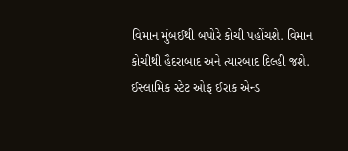વિમાન મુંબઈથી બપોરે કોચી પહોંચશે. વિમાન કોચીથી હૈદરાબાદ અને ત્યારબાદ દિલ્હી જશે.
ઈસ્લામિક સ્ટેટ ઓફ ઈરાક એન્ડ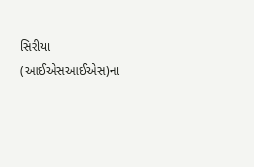સિરીયા (આઈએસઆઈએસ)ના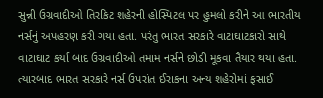સુન્ની ઉગ્રવાદીઓ તિરકિટ શહેરની હોસ્પિટલ પર હુમલો કરીને આ ભારતીય નર્સનું અપહરણ કરી ગયા હતા. પરંતુ ભારત સરકારે વાટાઘાટકારો સાથે વાટાઘાટ કર્યા બાદ ઉગ્રવાદીઓ તમામ નર્સને છોડી મૂકવા તૈયાર થયા હતા.
ત્યારબાદ ભારત સરકારે નર્સ ઉપરાંત ઈરાકના અન્ય શહેરોમાં ફસાઈ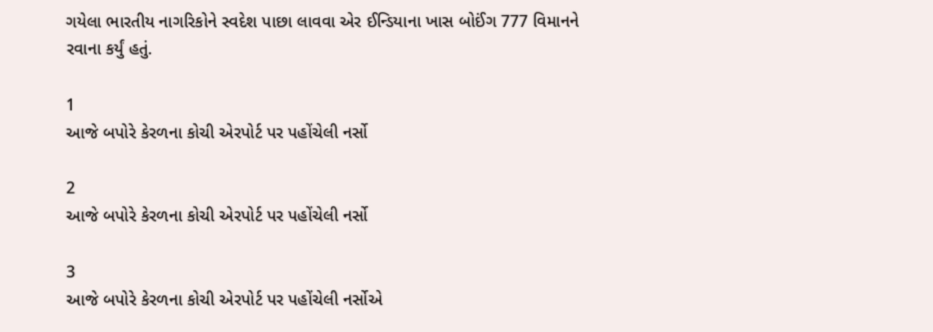ગયેલા ભારતીય નાગરિકોને સ્વદેશ પાછા લાવવા એર ઈન્ડિયાના ખાસ બોઈંગ 777 વિમાનને રવાના કર્યું હતું.

1
આજે બપોરે કેરળના કોચી એરપોર્ટ પર પહોંચેલી નર્સો

2
આજે બપોરે કેરળના કોચી એરપોર્ટ પર પહોંચેલી નર્સો

3
આજે બપોરે કેરળના કોચી એરપોર્ટ પર પહોંચેલી નર્સોએ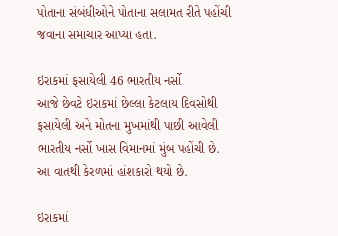પોતાના સંબંધીઓને પોતાના સલામત રીતે પહોંચી જવાના સમાચાર આપ્યા હતા.

ઇરાકમાં ફસાયેલી 46 ભારતીય નર્સો
આજે છેવટે ઇરાકમાં છેલ્લા કેટલાય દિવસોથી ફસાયેલી અને મોતના મુખમાંથી પાછી આવેલી ભારતીય નર્સો ખાસ વિમાનમાં મુંબ પહોંચી છે. આ વાતથી કેરળમાં હાંશકારો થયો છે.

ઇરાકમાં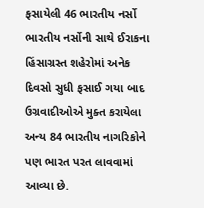ફસાયેલી 46 ભારતીય નર્સો
ભારતીય નર્સોની સાથે ઈરાકના હિંસાગ્રસ્ત શહેરોમાં અનેક દિવસો સુધી ફસાઈ ગયા બાદ ઉગ્રવાદીઓએ મુક્ત કરાયેલા અન્ય 84 ભારતીય નાગરિકોને પણ ભારત પરત લાવવામાં આવ્યા છે.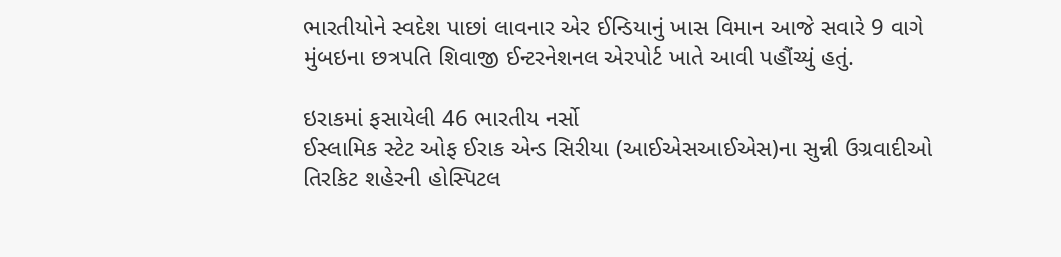ભારતીયોને સ્વદેશ પાછાં લાવનાર એર ઈન્ડિયાનું ખાસ વિમાન આજે સવારે 9 વાગે મુંબઇના છત્રપતિ શિવાજી ઈન્ટરનેશનલ એરપોર્ટ ખાતે આવી પહૌંચ્યું હતું.

ઇરાકમાં ફસાયેલી 46 ભારતીય નર્સો
ઈસ્લામિક સ્ટેટ ઓફ ઈરાક એન્ડ સિરીયા (આઈએસઆઈએસ)ના સુન્ની ઉગ્રવાદીઓ તિરકિટ શહેરની હોસ્પિટલ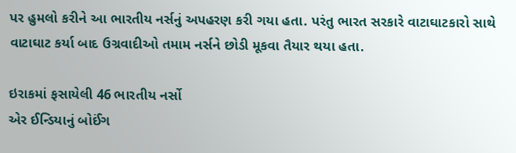પર હુમલો કરીને આ ભારતીય નર્સનું અપહરણ કરી ગયા હતા. પરંતુ ભારત સરકારે વાટાઘાટકારો સાથે વાટાઘાટ કર્યા બાદ ઉગ્રવાદીઓ તમામ નર્સને છોડી મૂકવા તૈયાર થયા હતા.

ઇરાકમાં ફસાયેલી 46 ભારતીય નર્સો
એર ઈન્ડિયાનું બોઈંગ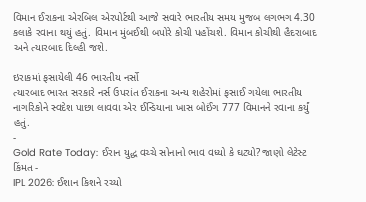વિમાન ઈરાકના એરબિલ એરપોર્ટથી આજે સવારે ભારતીય સમય મુજબ લગભગ 4.30 કલાકે રવાના થયું હતું. વિમાન મુંબઈથી બપોરે કોચી પહોંચશે. વિમાન કોચીથી હૈદરાબાદ અને ત્યારબાદ દિલ્હી જશે.

ઇરાકમાં ફસાયેલી 46 ભારતીય નર્સો
ત્યારબાદ ભારત સરકારે નર્સ ઉપરાંત ઈરાકના અન્ય શહેરોમાં ફસાઈ ગયેલા ભારતીય નાગરિકોને સ્વદેશ પાછા લાવવા એર ઈન્ડિયાના ખાસ બોઈંગ 777 વિમાનને રવાના કર્યું હતું.
-
Gold Rate Today: ઈરાન યુદ્ધ વચ્ચે સોનાનો ભાવ વધ્યો કે ઘટ્યો? જાણો લેટેસ્ટ કિંમત -
IPL 2026: ઈશાન કિશને રચ્યો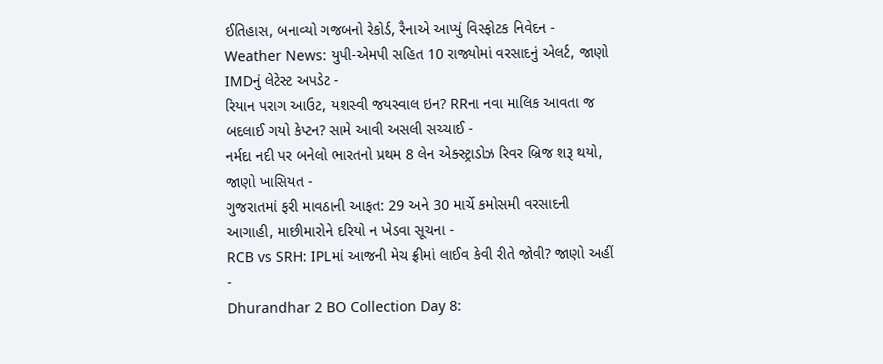ઈતિહાસ, બનાવ્યો ગજબનો રેકોર્ડ, રૈનાએ આપ્યું વિસ્ફોટક નિવેદન -
Weather News: યુપી-એમપી સહિત 10 રાજ્યોમાં વરસાદનું એલર્ટ, જાણો IMDનું લેટેસ્ટ અપડેટ -
રિયાન પરાગ આઉટ, યશસ્વી જયસ્વાલ ઇન? RRના નવા માલિક આવતા જ બદલાઈ ગયો કેપ્ટન? સામે આવી અસલી સચ્ચાઈ -
નર્મદા નદી પર બનેલો ભારતનો પ્રથમ 8 લેન એક્સ્ટ્રાડોઝ રિવર બ્રિજ શરૂ થયો, જાણો ખાસિયત -
ગુજરાતમાં ફરી માવઠાની આફત: 29 અને 30 માર્ચે કમોસમી વરસાદની આગાહી, માછીમારોને દરિયો ન ખેડવા સૂચના -
RCB vs SRH: IPLમાં આજની મેચ ફ્રીમાં લાઈવ કેવી રીતે જોવી? જાણો અહીં -
Dhurandhar 2 BO Collection Day 8: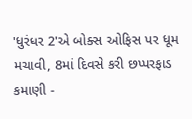'ધુરંધર 2'એ બોક્સ ઓફિસ પર ધૂમ મચાવી, 8માં દિવસે કરી છપ્પરફાડ કમાણી -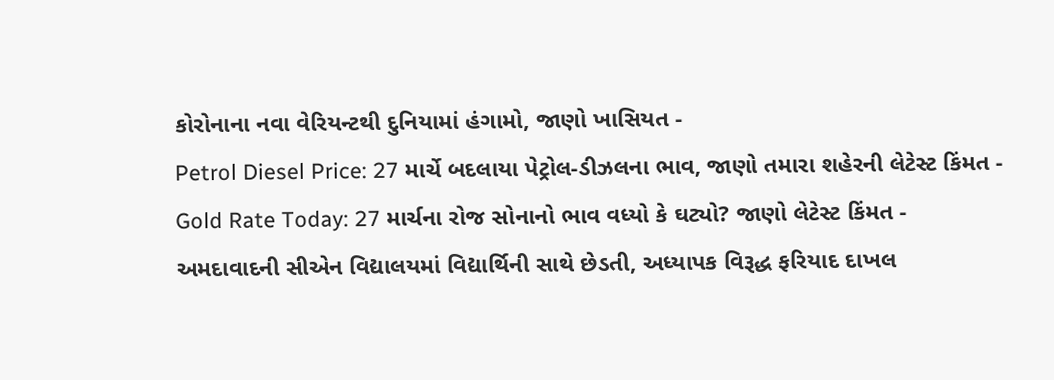કોરોનાના નવા વેરિયન્ટથી દુનિયામાં હંગામો, જાણો ખાસિયત -
Petrol Diesel Price: 27 માર્ચે બદલાયા પેટ્રોલ-ડીઝલના ભાવ, જાણો તમારા શહેરની લેટેસ્ટ કિંમત -
Gold Rate Today: 27 માર્ચના રોજ સોનાનો ભાવ વધ્યો કે ઘટ્યો? જાણો લેટેસ્ટ કિંમત -
અમદાવાદની સીએન વિદ્યાલયમાં વિદ્યાર્થિની સાથે છેડતી, અધ્યાપક વિરૂદ્ધ ફરિયાદ દાખલ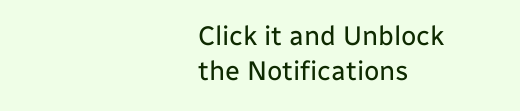Click it and Unblock the Notifications